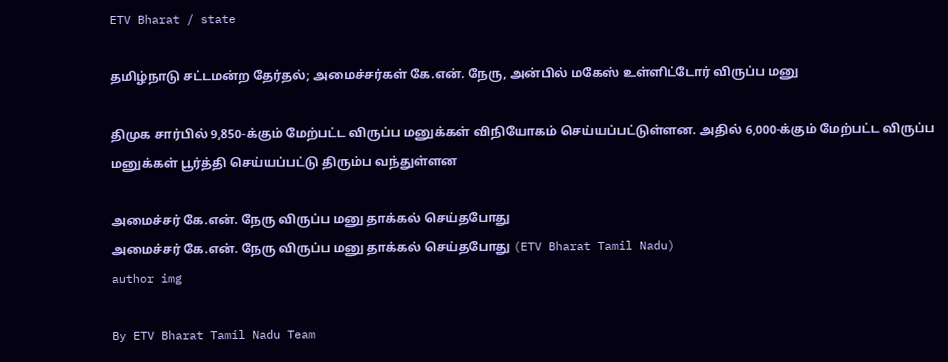ETV Bharat / state

தமிழ்நாடு சட்டமன்ற தேர்தல்; அமைச்சர்கள் கே.என். நேரு, அன்பில் மகேஸ் உள்ளிட்டோர் விருப்ப மனு

திமுக சார்பில் 9,850-க்கும் மேற்பட்ட விருப்ப மனுக்கள் விநியோகம் செய்யப்பட்டுள்ளன. அதில் 6,000-க்கும் மேற்பட்ட விருப்ப மனுக்கள் பூர்த்தி செய்யப்பட்டு திரும்ப வந்துள்ளன

அமைச்சர் கே.என். நேரு விருப்ப மனு தாக்கல் செய்தபோது
அமைச்சர் கே.என். நேரு விருப்ப மனு தாக்கல் செய்தபோது (ETV Bharat Tamil Nadu)
author img

By ETV Bharat Tamil Nadu Team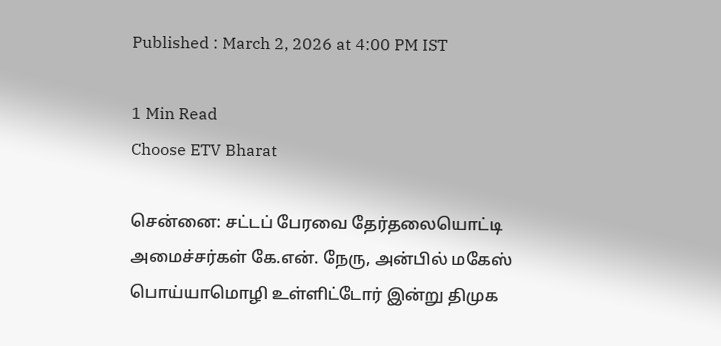Published : March 2, 2026 at 4:00 PM IST

1 Min Read
Choose ETV Bharat

சென்னை: சட்டப் பேரவை தேர்தலையொட்டி அமைச்சர்கள் கே.என். நேரு, அன்பில் மகேஸ் பொய்யாமொழி உள்ளிட்டோர் இன்று திமுக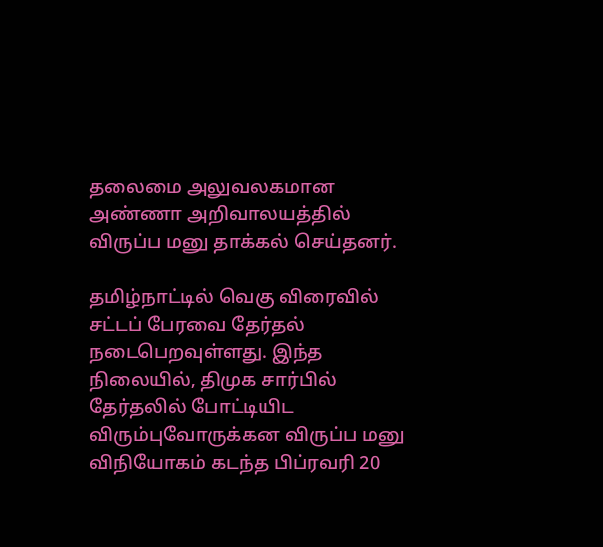தலைமை அலுவலகமான அண்ணா அறிவாலயத்தில் விருப்ப மனு தாக்கல் செய்தனர்.

தமிழ்நாட்டில் வெகு விரைவில் சட்டப் பேரவை தேர்தல் நடைபெறவுள்ளது. இந்த நிலையில், திமுக சார்பில் தேர்தலில் போட்டியிட விரும்புவோருக்கன விருப்ப மனு விநியோகம் கடந்த பிப்ரவரி 20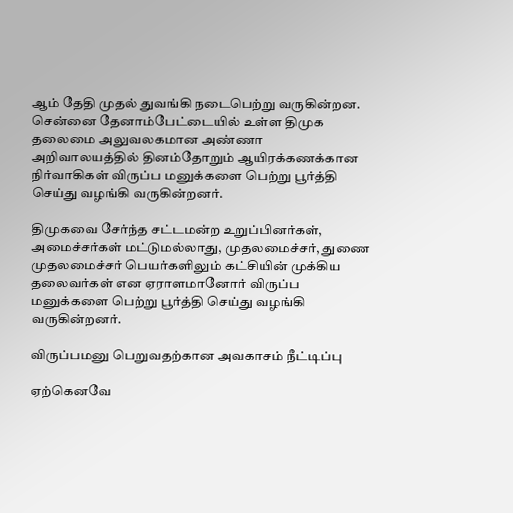ஆம் தேதி முதல் துவங்கி நடைபெற்று வருகின்றன. சென்னை தேனாம்பேட்டையில் உள்ள திமுக தலைமை அலுவலகமான அண்ணா அறிவாலயத்தில் தினம்தோறும் ஆயிரக்கணக்கான நிர்வாகிகள் விருப்ப மனுக்களை பெற்று பூர்த்தி செய்து வழங்கி வருகின்றனர்.

திமுகவை சேர்ந்த சட்டமன்ற உறுப்பினர்கள், அமைச்சர்கள் மட்டுமல்லாது, முதலமைச்சர், துணை முதலமைச்சர் பெயர்களிலும் கட்சியின் முக்கிய தலைவர்கள் என ஏராளமானோர் விருப்ப மனுக்களை பெற்று பூர்த்தி செய்து வழங்கி வருகின்றனர்.

விருப்பமனு பெறுவதற்கான அவகாசம் நீட்டிப்பு

ஏற்கெனவே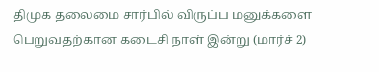திமுக தலைமை சார்பில் விருப்ப மனுக்களை பெறுவதற்கான கடைசி நாள் இன்று (மார்ச் 2)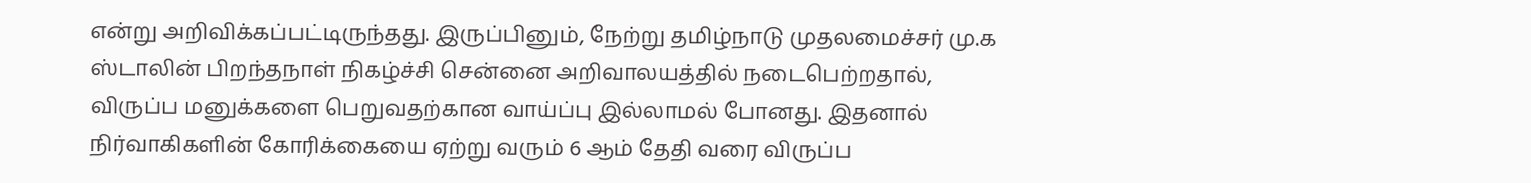என்று அறிவிக்கப்பட்டிருந்தது. இருப்பினும், நேற்று தமிழ்நாடு முதலமைச்சர் மு.க ஸ்டாலின் பிறந்தநாள் நிகழ்ச்சி சென்னை அறிவாலயத்தில் நடைபெற்றதால், விருப்ப மனுக்களை பெறுவதற்கான வாய்ப்பு இல்லாமல் போனது. இதனால் நிர்வாகிகளின் கோரிக்கையை ஏற்று வரும் 6 ஆம் தேதி வரை விருப்ப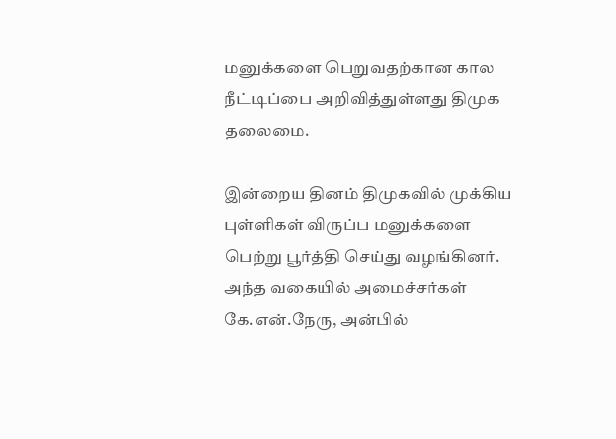மனுக்களை பெறுவதற்கான கால நீட்டிப்பை அறிவித்துள்ளது திமுக தலைமை.

இன்றைய தினம் திமுகவில் முக்கிய புள்ளிகள் விருப்ப மனுக்களை பெற்று பூர்த்தி செய்து வழங்கினர். அந்த வகையில் அமைச்சர்கள் கே.என்.நேரு, அன்பில்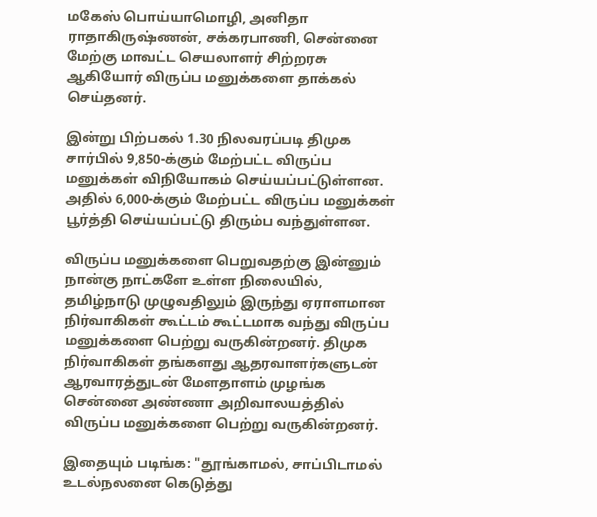மகேஸ் பொய்யாமொழி, அனிதா ராதாகிருஷ்ணன், சக்கரபாணி, சென்னை மேற்கு மாவட்ட செயலாளர் சிற்றரசு ஆகியோர் விருப்ப மனுக்களை தாக்கல் செய்தனர்.

இன்று பிற்பகல் 1.30 நிலவரப்படி திமுக சார்பில் 9,850-க்கும் மேற்பட்ட விருப்ப மனுக்கள் விநியோகம் செய்யப்பட்டுள்ளன. அதில் 6,000-க்கும் மேற்பட்ட விருப்ப மனுக்கள் பூர்த்தி செய்யப்பட்டு திரும்ப வந்துள்ளன.

விருப்ப மனுக்களை பெறுவதற்கு இன்னும் நான்கு நாட்களே உள்ள நிலையில், தமிழ்நாடு முழுவதிலும் இருந்து ஏராளமான நிர்வாகிகள் கூட்டம் கூட்டமாக வந்து விருப்ப மனுக்களை பெற்று வருகின்றனர். திமுக நிர்வாகிகள் தங்களது ஆதரவாளர்களுடன் ஆரவாரத்துடன் மேளதாளம் முழங்க சென்னை அண்ணா அறிவாலயத்தில் விருப்ப மனுக்களை பெற்று வருகின்றனர்.

இதையும் படிங்க: "தூங்காமல், சாப்பிடாமல் உடல்நலனை கெடுத்து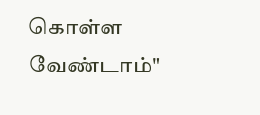கொள்ள வேண்டாம்"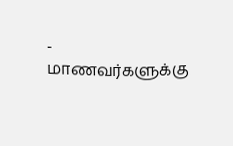- மாணவர்களுக்கு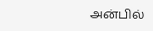அன்பில்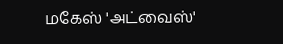மகேஸ் 'அட்வைஸ்'